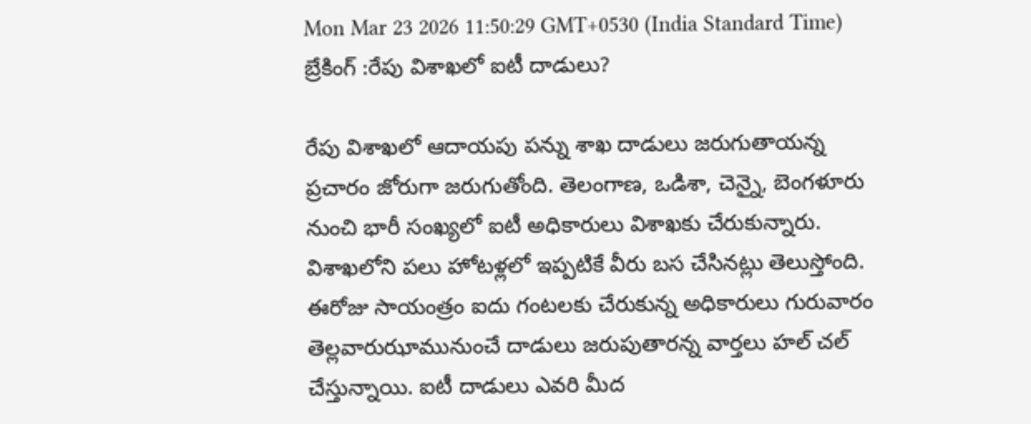Mon Mar 23 2026 11:50:29 GMT+0530 (India Standard Time)
బ్రేకింగ్ :రేపు విశాఖలో ఐటీ దాడులు?

రేపు విశాఖలో ఆదాయపు పన్ను శాఖ దాడులు జరుగుతాయన్న ప్రచారం జోరుగా జరుగుతోంది. తెలంగాణ, ఒడిశా, చెన్నై, బెంగళూరు నుంచి భారీ సంఖ్యలో ఐటీ అధికారులు విశాఖకు చేరుకున్నారు. విశాఖలోని పలు హోటళ్లలో ఇప్పటికే వీరు బస చేసినట్లు తెలుస్తోంది. ఈరోజు సాయంత్రం ఐదు గంటలకు చేరుకున్న అధికారులు గురువారం తెల్లవారుఝామునుంచే దాడులు జరుపుతారన్న వార్తలు హల్ చల్ చేస్తున్నాయి. ఐటీ దాడులు ఎవరి మీద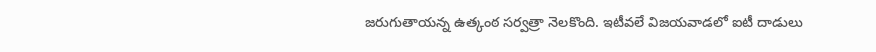జరుగుతాయన్న ఉత్కంఠ సర్వత్రా నెలకొంది. ఇటీవలే విజయవాడలో ఐటీ దాడులు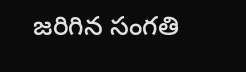జరిగిన సంగతి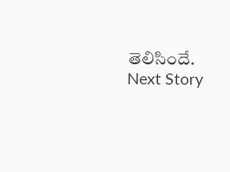తెలిసిందే.
Next Story